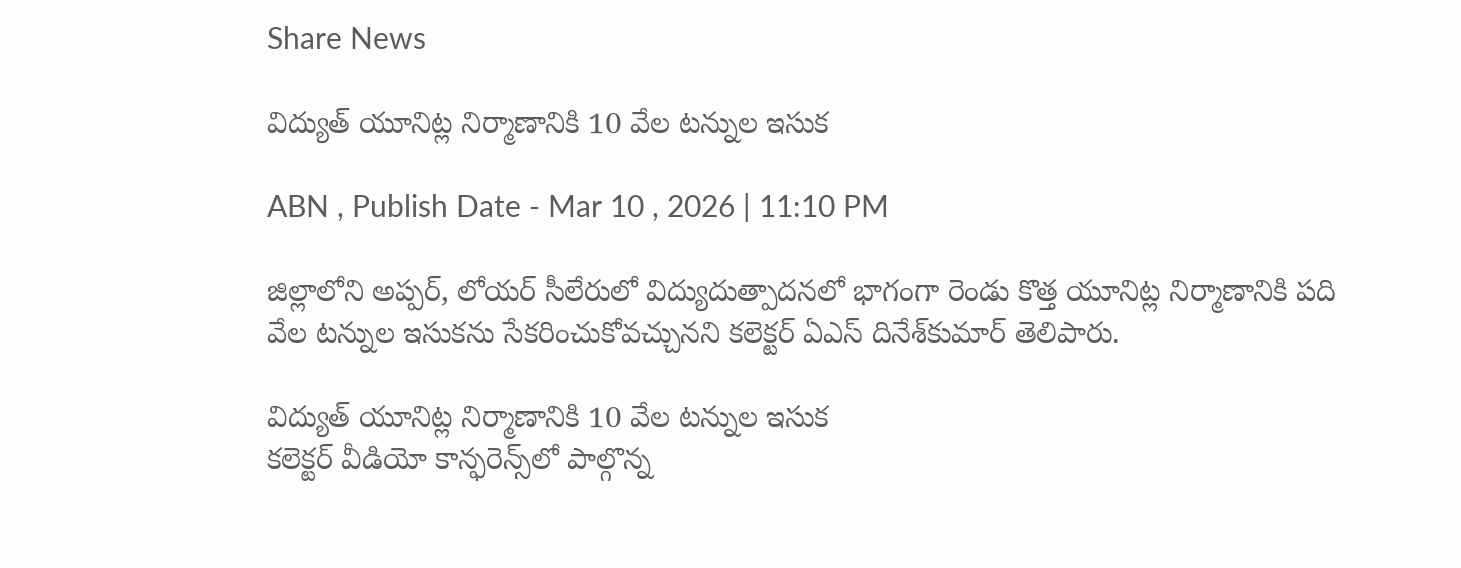Share News

విద్యుత్‌ యూనిట్ల నిర్మాణానికి 10 వేల టన్నుల ఇసుక

ABN , Publish Date - Mar 10 , 2026 | 11:10 PM

జిల్లాలోని అప్పర్‌, లోయర్‌ సీలేరులో విద్యుదుత్పాదనలో భాగంగా రెండు కొత్త యూనిట్ల నిర్మాణానికి పది వేల టన్నుల ఇసుకను సేకరించుకోవచ్చునని కలెక్టర్‌ ఏఎస్‌ దినేశ్‌కుమార్‌ తెలిపారు.

విద్యుత్‌ యూనిట్ల నిర్మాణానికి 10 వేల టన్నుల ఇసుక
కలెక్టర్‌ వీడియో కాన్ఫరెన్స్‌లో పాల్గొన్న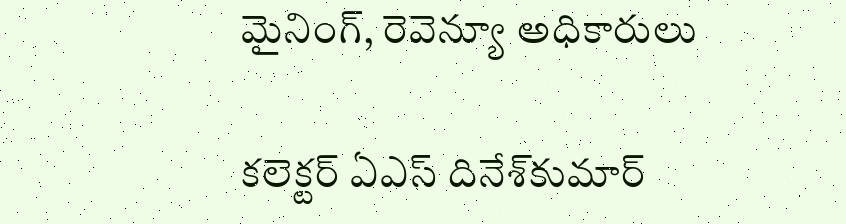మైనింగ్‌, రెవెన్యూ అధికారులు

కలెక్టర్‌ ఏఎస్‌ దినేశ్‌కుమార్‌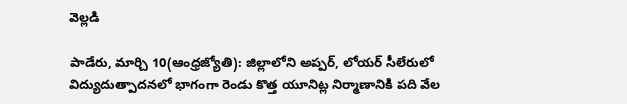వెల్లడి

పాడేరు, మార్చి 10(ఆంధ్రజ్యోతి): జిల్లాలోని అప్పర్‌, లోయర్‌ సీలేరులో విద్యుదుత్పాదనలో భాగంగా రెండు కొత్త యూనిట్ల నిర్మాణానికి పది వేల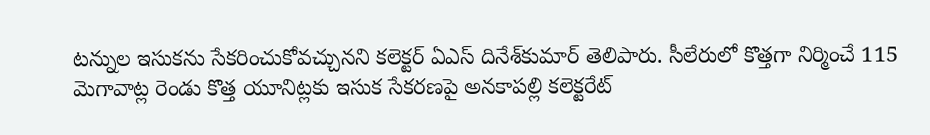టన్నుల ఇసుకను సేకరించుకోవచ్చునని కలెక్టర్‌ ఏఎస్‌ దినేశ్‌కుమార్‌ తెలిపారు. సీలేరులో కొత్తగా నిర్మించే 115 మెగావాట్ల రెండు కొత్త యూనిట్లకు ఇసుక సేకరణపై అనకాపల్లి కలెక్టరేట్‌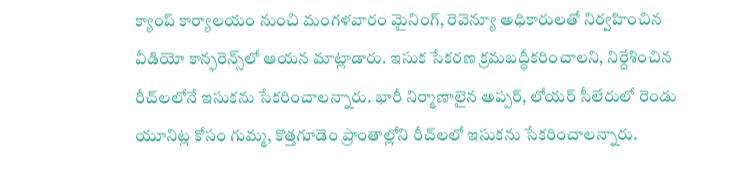క్యాంప్‌ కార్యాలయం నుంచి మంగళవారం మైనింగ్‌, రెవెన్యూ అధికారులతో నిర్వహించిన వీడియో కాన్ఫరెన్స్‌లో ఆయన మాట్లాడారు. ఇసుక సేకరణ క్రమబద్ధీకరించాలని, నిర్దేశించిన రీచ్‌లలోనే ఇసుకను సేకరించాలన్నారు. భారీ నిర్మాణాలైన అప్పర్‌, లోయర్‌ సీలేరులో రెండు యూనిట్ల కోసం గుమ్మ, కొత్తగూడెం ప్రాంతాల్లోని రీచ్‌లలో ఇసుకను సేకరించాలన్నారు.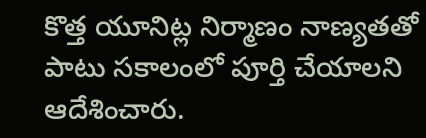కొత్త యూనిట్ల నిర్మాణం నాణ్యతతో పాటు సకాలంలో పూర్తి చేయాలని ఆదేశించారు.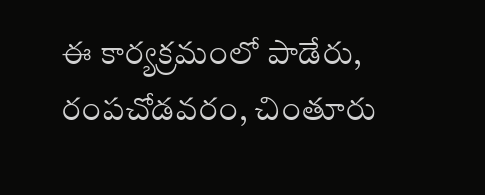ఈ కార్యక్రమంలో పాడేరు, రంపచోడవరం, చింతూరు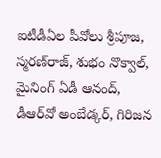ఐటీడీఏల పీవోలు శ్రీపూజ, స్మరణ్‌రాజ్‌, శుభం నొక్వాల్‌, మైనింగ్‌ ఏడీ ఆనంద్‌, డీఆర్‌వో అంబేడ్కర్‌, గిరిజన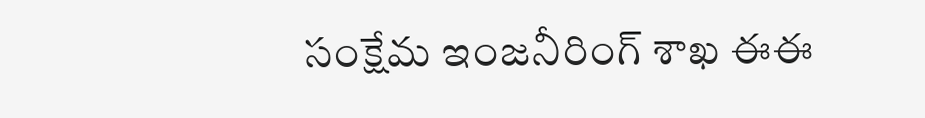సంక్షేమ ఇంజనీరింగ్‌ శాఖ ఈఈ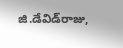జి.డేవిడ్‌రాజు,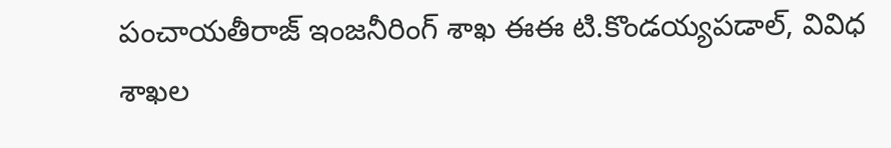పంచాయతీరాజ్‌ ఇంజనీరింగ్‌ శాఖ ఈఈ టి.కొండయ్యపడాల్‌, వివిధ శాఖల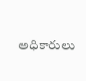అధికారులు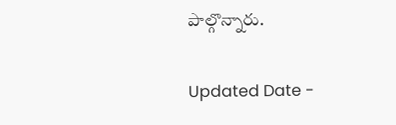పాల్గొన్నారు.

Updated Date -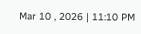Mar 10 , 2026 | 11:10 PM